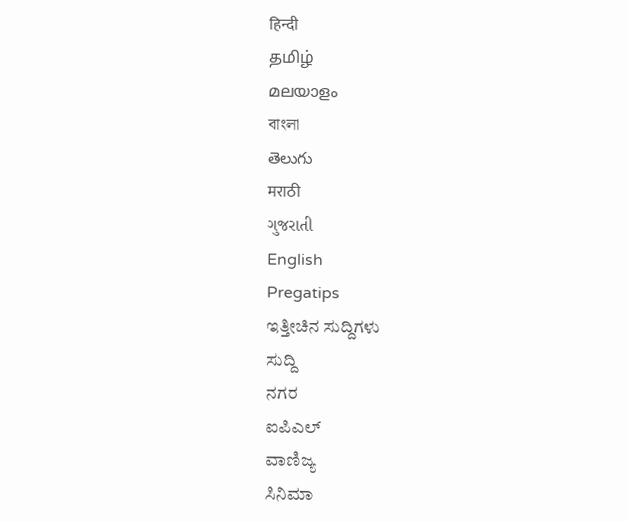हिन्दी
தமிழ்
മലയാളം
বাংলা
తెలుగు
मराठी
ગુજરાતી
English
Pregatips
ಇತ್ತೀಚಿನ ಸುದ್ದಿಗಳು
ಸುದ್ದಿ
ನಗರ
ಐಪಿಎಲ್
ವಾಣಿಜ್ಯ
ಸಿನಿಮಾ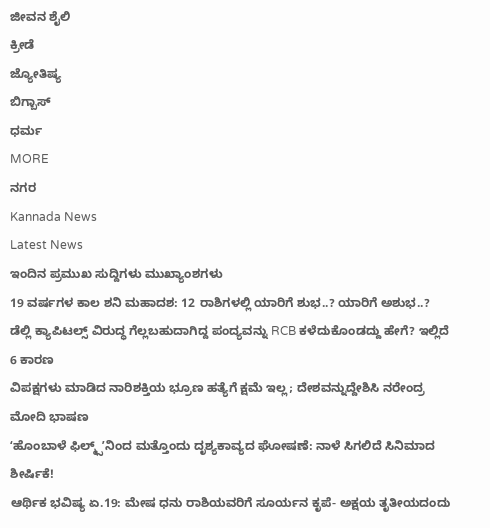ಜೀವನ ಶೈಲಿ
ಕ್ರೀಡೆ
ಜ್ಯೋತಿಷ್ಯ
ಬಿಗ್ಬಾಸ್
ಧರ್ಮ
MORE
ನಗರ
Kannada News
Latest News
ಇಂದಿನ ಪ್ರಮುಖ ಸುದ್ದಿಗಳು ಮುಖ್ಯಾಂಶಗಳು
19 ವರ್ಷಗಳ ಕಾಲ ಶನಿ ಮಹಾದಶ: 12 ರಾಶಿಗಳಲ್ಲಿ ಯಾರಿಗೆ ಶುಭ..? ಯಾರಿಗೆ ಅಶುಭ..?
ಡೆಲ್ಲಿ ಕ್ಯಾಪಿಟಲ್ಸ್ ವಿರುದ್ಧ ಗೆಲ್ಲಬಹುದಾಗಿದ್ದ ಪಂದ್ಯವನ್ನು RCB ಕಳೆದುಕೊಂಡದ್ದು ಹೇಗೆ? ಇಲ್ಲಿದೆ 6 ಕಾರಣ
ವಿಪಕ್ಷಗಳು ಮಾಡಿದ ನಾರಿಶಕ್ತಿಯ ಭ್ರೂಣ ಹತ್ಯೆಗೆ ಕ್ಷಮೆ ಇಲ್ಲ; ದೇಶವನ್ನುದ್ದೇಶಿಸಿ ನರೇಂದ್ರ ಮೋದಿ ಭಾಷಣ
ʻಹೊಂಬಾಳೆ ಫಿಲ್ಮ್ಸ್ʼನಿಂದ ಮತ್ತೊಂದು ದೃಶ್ಯಕಾವ್ಯದ ಘೋಷಣೆ: ನಾಳೆ ಸಿಗಲಿದೆ ಸಿನಿಮಾದ ಶೀರ್ಷಿಕೆ!
ಆರ್ಥಿಕ ಭವಿಷ್ಯ ಏ.19: ಮೇಷ ಧನು ರಾಶಿಯವರಿಗೆ ಸೂರ್ಯನ ಕೃಪೆ- ಅಕ್ಷಯ ತೃತೀಯದಂದು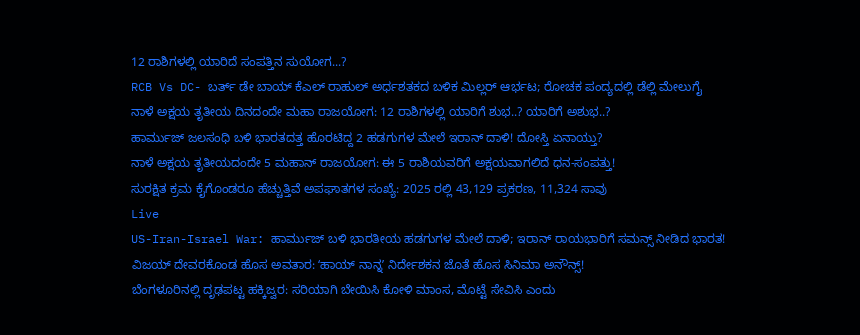12 ರಾಶಿಗಳಲ್ಲಿ ಯಾರಿದೆ ಸಂಪತ್ತಿನ ಸುಯೋಗ...?
RCB Vs DC- ಬರ್ತ್ ಡೇ ಬಾಯ್ ಕೆಎಲ್ ರಾಹುಲ್ ಅರ್ಧಶತಕದ ಬಳಿಕ ಮಿಲ್ಲರ್ ಆರ್ಭಟ; ರೋಚಕ ಪಂದ್ಯದಲ್ಲಿ ಡೆಲ್ಲಿ ಮೇಲುಗೈ
ನಾಳೆ ಅಕ್ಷಯ ತೃತೀಯ ದಿನದಂದೇ ಮಹಾ ರಾಜಯೋಗ: 12 ರಾಶಿಗಳಲ್ಲಿ ಯಾರಿಗೆ ಶುಭ..? ಯಾರಿಗೆ ಅಶುಭ..?
ಹಾರ್ಮುಜ್ ಜಲಸಂಧಿ ಬಳಿ ಭಾರತದತ್ತ ಹೊರಟಿದ್ದ 2 ಹಡಗುಗಳ ಮೇಲೆ ಇರಾನ್ ದಾಳಿ! ದೋಸ್ತಿ ಏನಾಯ್ತು?
ನಾಳೆ ಅಕ್ಷಯ ತೃತೀಯದಂದೇ 5 ಮಹಾನ್ ರಾಜಯೋಗ: ಈ 5 ರಾಶಿಯವರಿಗೆ ಅಕ್ಷಯವಾಗಲಿದೆ ಧನ-ಸಂಪತ್ತು!
ಸುರಕ್ಷಿತ ಕ್ರಮ ಕೈಗೊಂಡರೂ ಹೆಚ್ಚುತ್ತಿವೆ ಅಪಘಾತಗಳ ಸಂಖ್ಯೆ: 2025 ರಲ್ಲಿ 43,129 ಪ್ರಕರಣ, 11,324 ಸಾವು
Live
US-Iran-Israel War: ಹಾರ್ಮುಜ್ ಬಳಿ ಭಾರತೀಯ ಹಡಗುಗಳ ಮೇಲೆ ದಾಳಿ; ಇರಾನ್ ರಾಯಭಾರಿಗೆ ಸಮನ್ಸ್ ನೀಡಿದ ಭಾರತ!
ವಿಜಯ್ ದೇವರಕೊಂಡ ಹೊಸ ಅವತಾರ: ʻಹಾಯ್ ನಾನ್ನʼ ನಿರ್ದೇಶಕನ ಜೊತೆ ಹೊಸ ಸಿನಿಮಾ ಅನೌನ್ಸ್!
ಬೆಂಗಳೂರಿನಲ್ಲಿ ದೃಢಪಟ್ಟ ಹಕ್ಕಿಜ್ವರ: ಸರಿಯಾಗಿ ಬೇಯಿಸಿ ಕೋಳಿ ಮಾಂಸ, ಮೊಟ್ಟೆ ಸೇವಿಸಿ ಎಂದು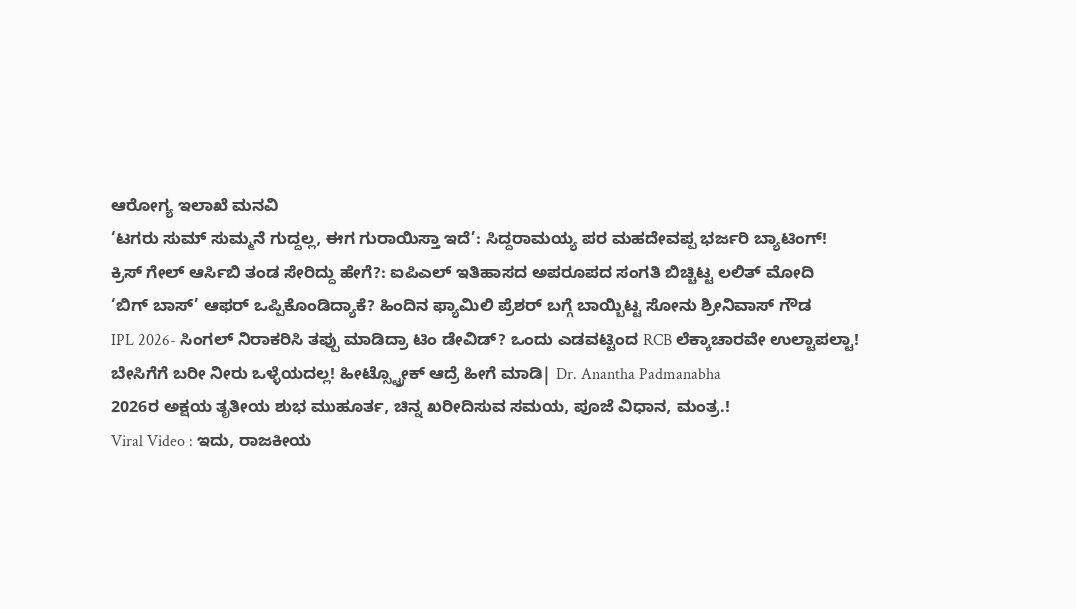ಆರೋಗ್ಯ ಇಲಾಖೆ ಮನವಿ
‘ಟಗರು ಸುಮ್ ಸುಮ್ಮನೆ ಗುದ್ದಲ್ಲ, ಈಗ ಗುರಾಯಿಸ್ತಾ ಇದೆ’: ಸಿದ್ದರಾಮಯ್ಯ ಪರ ಮಹದೇವಪ್ಪ ಭರ್ಜರಿ ಬ್ಯಾಟಿಂಗ್!
ಕ್ರಿಸ್ ಗೇಲ್ ಆರ್ಸಿಬಿ ತಂಡ ಸೇರಿದ್ದು ಹೇಗೆ?: ಐಪಿಎಲ್ ಇತಿಹಾಸದ ಅಪರೂಪದ ಸಂಗತಿ ಬಿಚ್ಚಿಟ್ಟ ಲಲಿತ್ ಮೋದಿ
‘ಬಿಗ್ ಬಾಸ್’ ಆಫರ್ ಒಪ್ಪಿಕೊಂಡಿದ್ಯಾಕೆ? ಹಿಂದಿನ ಫ್ಯಾಮಿಲಿ ಪ್ರೆಶರ್ ಬಗ್ಗೆ ಬಾಯ್ಬಿಟ್ಟ ಸೋನು ಶ್ರೀನಿವಾಸ್ ಗೌಡ
IPL 2026- ಸಿಂಗಲ್ ನಿರಾಕರಿಸಿ ತಪ್ಪು ಮಾಡಿದ್ರಾ ಟಿಂ ಡೇವಿಡ್? ಒಂದು ಎಡವಟ್ಟಿಂದ RCB ಲೆಕ್ಕಾಚಾರವೇ ಉಲ್ಟಾಪಲ್ಟಾ!
ಬೇಸಿಗೆಗೆ ಬರೀ ನೀರು ಒಳ್ಳೆಯದಲ್ಲ! ಹೀಟ್ಸ್ಟ್ರೋಕ್ ಆದ್ರೆ ಹೀಗೆ ಮಾಡಿ| Dr. Anantha Padmanabha
2026ರ ಅಕ್ಷಯ ತೃತೀಯ ಶುಭ ಮುಹೂರ್ತ, ಚಿನ್ನ ಖರೀದಿಸುವ ಸಮಯ, ಪೂಜೆ ವಿಧಾನ, ಮಂತ್ರ.!
Viral Video : ಇದು, ರಾಜಕೀಯ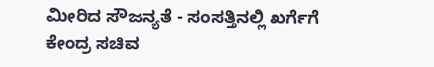ಮೀರಿದ ಸೌಜನ್ಯತೆ - ಸಂಸತ್ತಿನಲ್ಲಿ ಖರ್ಗೆಗೆ ಕೇಂದ್ರ ಸಚಿವ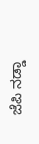ಜೆಪಿ ನಡ್ಡಾ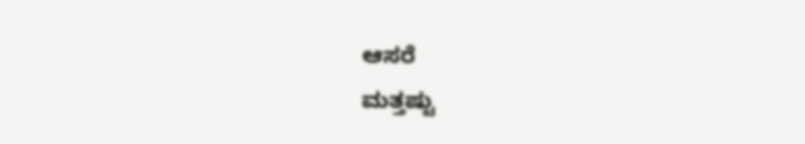ಆಸರೆ
ಮತ್ತಷ್ಟು